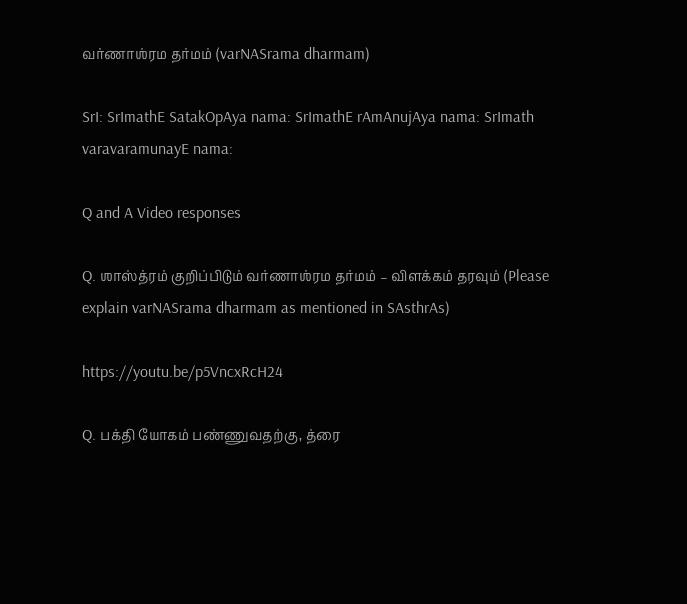வர்ணாஶ்ரம தர்மம் (varNASrama dharmam)

SrI: SrImathE SatakOpAya nama: SrImathE rAmAnujAya nama: SrImath varavaramunayE nama:

Q and A Video responses

Q. ஶாஸ்த்ரம் குறிப்பிடும் வர்ணாஶ்ரம தர்மம் – விளக்கம் தரவும் (Please explain varNASrama dharmam as mentioned in SAsthrAs)

https://youtu.be/p5VncxRcH24

Q. பக்தி யோகம் பண்ணுவதற்கு, த்ரை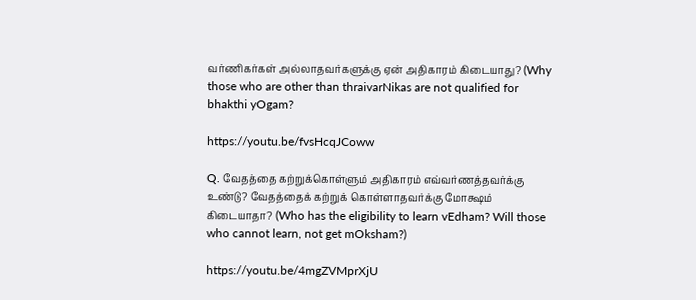வர்ணிகர்கள் அல்லாதவர்களுக்கு ஏன் அதிகாரம் கிடையாது? (Why those who are other than thraivarNikas are not qualified for bhakthi yOgam?

https://youtu.be/fvsHcqJCoww

Q. வேதத்தை கற்றுக்கொள்ளும் அதிகாரம் எவ்வர்ணத்தவர்க்கு உண்டு? வேதத்தைக் கற்றுக் கொள்ளாதவர்க்கு மோக்ஷம் கிடையாதா? (Who has the eligibility to learn vEdham? Will those who cannot learn, not get mOksham?)

https://youtu.be/4mgZVMprXjU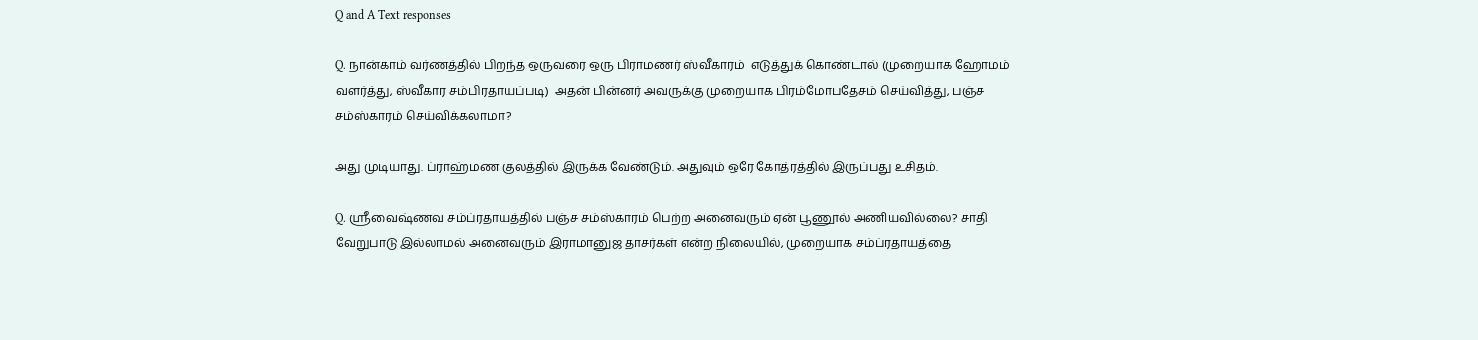Q and A Text responses

Q. நான்காம் வர்ணத்தில் பிறந்த ஒருவரை ஒரு பிராமணர் ஸ்வீகாரம்  எடுத்துக் கொண்டால் (முறையாக ஹோமம் வளர்த்து, ஸ்வீகார சம்பிரதாயப்படி)  அதன் பின்னர் அவருக்கு முறையாக பிரம்மோபதேசம் செய்வித்து, பஞ்ச சம்ஸ்காரம் செய்விக்கலாமா?

அது முடியாது. ப்ராஹ்மண குலத்தில் இருக்க வேண்டும். அதுவும் ஒரே கோத்ரத்தில் இருப்பது உசிதம்.

Q. ஸ்ரீவைஷ்ணவ சம்ப்ரதாயத்தில் பஞ்ச சம்ஸ்காரம் பெற்ற அனைவரும் ஏன் பூணூல் அணியவில்லை? சாதி வேறுபாடு இல்லாமல் அனைவரும் இராமானுஜ தாசர்கள் என்ற நிலையில், முறையாக சம்ப்ரதாயத்தை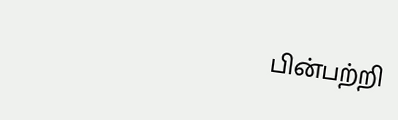பின்பற்றி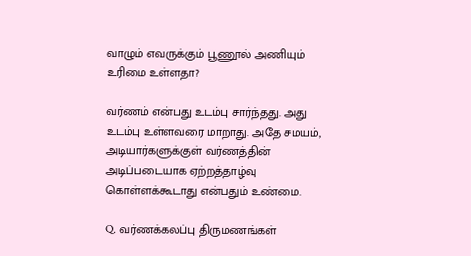வாழும் எவருக்கும் பூணூல் அணியும் உரிமை உள்ளதா?

வர்ணம் என்பது உடம்பு சார்ந்தது. அது உடம்பு உள்ளவரை மாறாது. அதே சமயம், அடியார்களுக்குள் வர்ணத்தின் அடிப்படையாக ஏற்றத்தாழ்வு கொள்ளக்கூடாது என்பதும் உண்மை.

Q. வர்ணக்கலப்பு திருமணங்கள்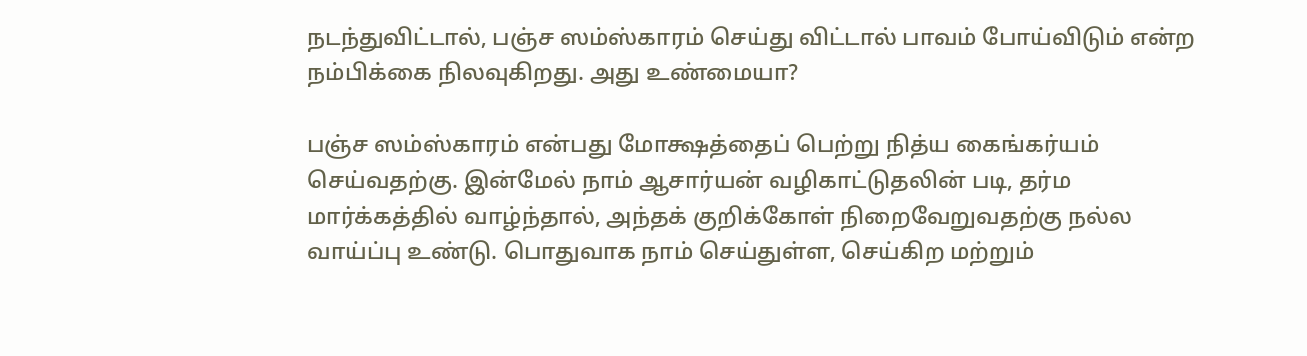நடந்துவிட்டால், பஞ்ச ஸம்ஸ்காரம் செய்து விட்டால் பாவம் போய்விடும் என்ற நம்பிக்கை நிலவுகிறது. அது உண்மையா?

பஞ்ச ஸம்ஸ்காரம் என்பது மோக்ஷத்தைப் பெற்று நித்ய கைங்கர்யம் செய்வதற்கு. இன்மேல் நாம் ஆசார்யன் வழிகாட்டுதலின் படி, தர்ம மார்க்கத்தில் வாழ்ந்தால், அந்தக் குறிக்கோள் நிறைவேறுவதற்கு நல்ல வாய்ப்பு உண்டு. பொதுவாக நாம் செய்துள்ள, செய்கிற மற்றும்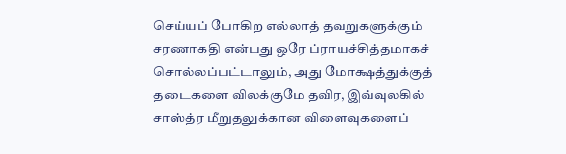செய்யப் போகிற எல்லாத் தவறுகளுக்கும் சரணாகதி என்பது ஒரே ப்ராயச்சித்தமாகச் சொல்லப்பட்டாலும், அது மோக்ஷத்துக்குத் தடைகளை விலக்குமே தவிர, இவ்வுலகில் சாஸ்த்ர மீறுதலுக்கான விளைவுகளைப்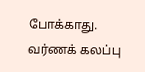போக்காது. வர்ணக் கலப்பு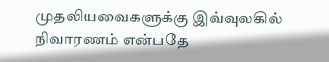முதலியவைகளுக்கு இவ்வுலகில் நிவாரணம் என்பதே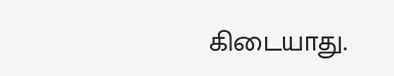கிடையாது.